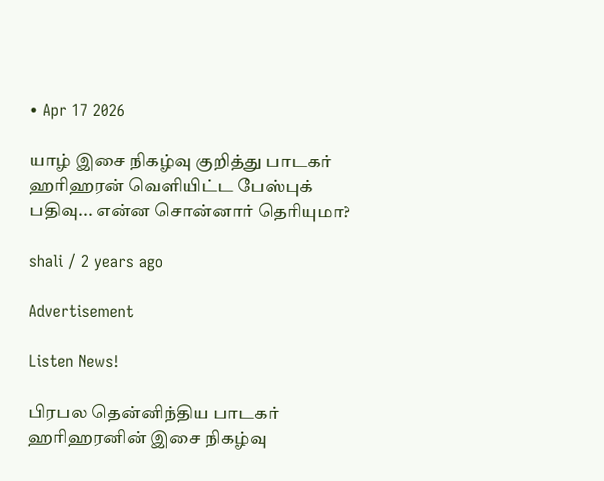• Apr 17 2026

யாழ் இசை நிகழ்வு குறித்து பாடகர் ஹரிஹரன் வெளியிட்ட பேஸ்புக் பதிவு... என்ன சொன்னார் தெரியுமா?

shali / 2 years ago

Advertisement

Listen News!

பிரபல தென்னிந்திய பாடகர் ஹரிஹரனின் இசை நிகழ்வு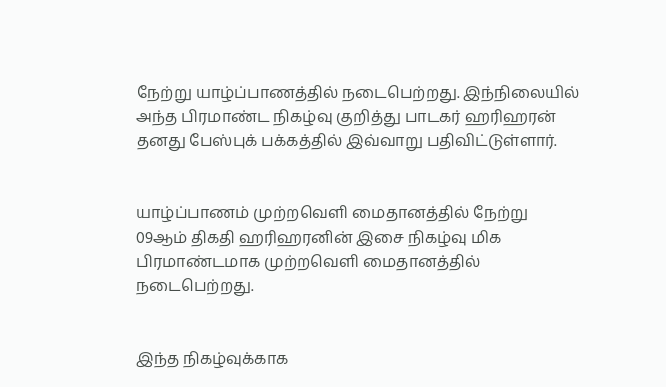நேற்று யாழ்ப்பாணத்தில் நடைபெற்றது. இந்நிலையில் அந்த பிரமாண்ட நிகழ்வு குறித்து பாடகர் ஹரிஹரன் தனது பேஸ்புக் பக்கத்தில் இவ்வாறு பதிவிட்டுள்ளார்.


யாழ்ப்பாணம் முற்றவெளி மைதானத்தில் நேற்று 09ஆம் திகதி ஹரிஹரனின் இசை நிகழ்வு மிக பிரமாண்டமாக முற்றவெளி மைதானத்தில் நடைபெற்றது.


இந்த நிகழ்வுக்காக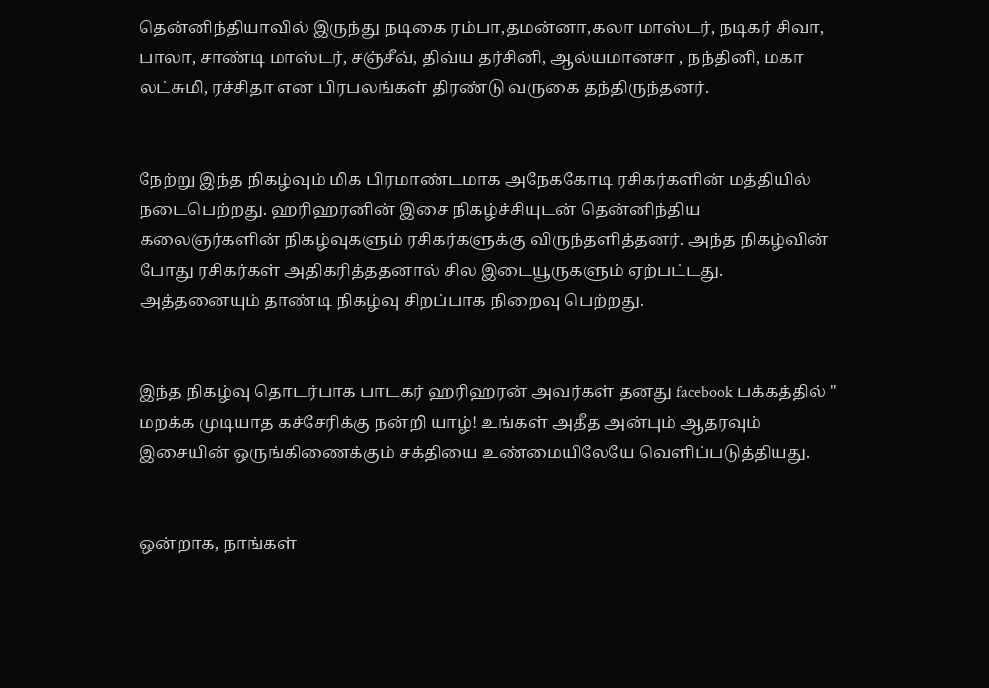தென்னிந்தியாவில் இருந்து நடிகை ரம்பா,தமன்னா,கலா மாஸ்டர், நடிகர் சிவா, பாலா, சாண்டி மாஸ்டர், சஞ்சீவ், திவ்ய தர்சினி, ஆல்யமானசா , நந்தினி, மகா லட்சுமி, ரச்சிதா என பிரபலங்கள் திரண்டு வருகை தந்திருந்தனர்.


நேற்று இந்த நிகழ்வும் மிக பிரமாண்டமாக அநேககோடி ரசிகர்களின் மத்தியில் நடைபெற்றது. ஹரிஹரனின் இசை நிகழ்ச்சியுடன் தென்னிந்திய கலைஞர்களின் நிகழ்வுகளும் ரசிகர்களுக்கு விருந்தளித்தனர். அந்த நிகழ்வின் போது ரசிகர்கள் அதிகரித்ததனால் சில இடையூருகளும் ஏற்பட்டது. அத்தனையும் தாண்டி நிகழ்வு சிறப்பாக நிறைவு பெற்றது.


இந்த நிகழ்வு தொடர்பாக பாடகர் ஹரிஹரன் அவர்கள் தனது facebook பக்கத்தில் " மறக்க முடியாத கச்சேரிக்கு நன்றி யாழ்! உங்கள் அதீத அன்பும் ஆதரவும் இசையின் ஒருங்கிணைக்கும் சக்தியை உண்மையிலேயே வெளிப்படுத்தியது.


ஒன்றாக, நாங்கள்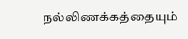நல்லிணக்கத்தையும்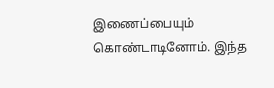இணைப்பையும் கொண்டாடினோம். இந்த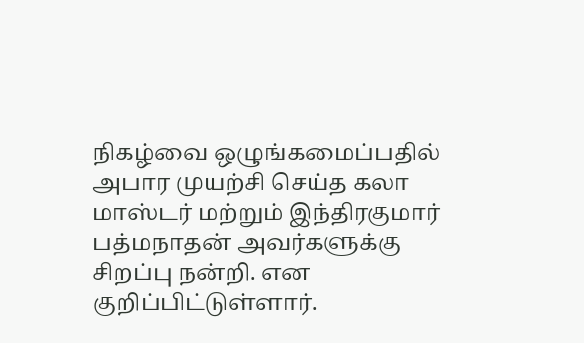நிகழ்வை ஒழுங்கமைப்பதில் அபார முயற்சி செய்த கலா மாஸ்டர் மற்றும் இந்திரகுமார் பத்மநாதன் அவர்களுக்கு சிறப்பு நன்றி. என குறிப்பிட்டுள்ளார்.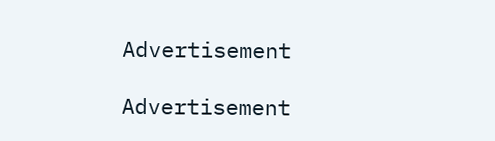Advertisement

Advertisement